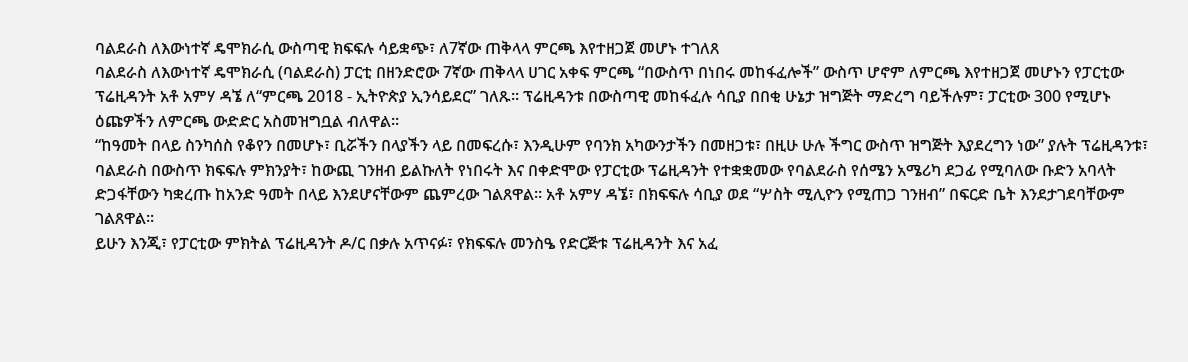ባልደራስ ለእውነተኛ ዴሞክራሲ ውስጣዊ ክፍፍሉ ሳይቋጭ፣ ለ7ኛው ጠቅላላ ምርጫ እየተዘጋጀ መሆኑ ተገለጸ
ባልደራስ ለእውነተኛ ዴሞክራሲ (ባልደራስ) ፓርቲ በዘንድሮው 7ኛው ጠቅላላ ሀገር አቀፍ ምርጫ “በውስጥ በነበሩ መከፋፈሎች” ውስጥ ሆኖም ለምርጫ እየተዘጋጀ መሆኑን የፓርቲው ፕሬዚዳንት አቶ አምሃ ዳኜ ለ“ምርጫ 2018 - ኢትዮጵያ ኢንሳይደር” ገለጹ። ፕሬዚዳንቱ በውስጣዊ መከፋፈሉ ሳቢያ በበቂ ሁኔታ ዝግጅት ማድረግ ባይችሉም፣ ፓርቲው 300 የሚሆኑ ዕጩዎችን ለምርጫ ውድድር አስመዝግቧል ብለዋል።
“ከዓመት በላይ ስንካሰስ የቆየን በመሆኑ፣ ቢሯችን በላያችን ላይ በመፍረሱ፣ እንዲሁም የባንክ አካውንታችን በመዘጋቱ፣ በዚሁ ሁሉ ችግር ውስጥ ዝግጅት እያደረግን ነው” ያሉት ፕሬዚዳንቱ፣ ባልደራስ በውስጥ ክፍፍሉ ምክንያት፣ ከውጪ ገንዘብ ይልኩለት የነበሩት እና በቀድሞው የፓርቲው ፕሬዚዳንት የተቋቋመው የባልደራስ የሰሜን አሜሪካ ደጋፊ የሚባለው ቡድን አባላት ድጋፋቸውን ካቋረጡ ከአንድ ዓመት በላይ እንደሆናቸውም ጨምረው ገልጸዋል። አቶ አምሃ ዳኜ፣ በክፍፍሉ ሳቢያ ወደ “ሦስት ሚሊዮን የሚጠጋ ገንዘብ” በፍርድ ቤት እንደታገደባቸውም ገልጸዋል።
ይሁን እንጂ፣ የፓርቲው ምክትል ፕሬዚዳንት ዶ/ር በቃሉ አጥናፉ፣ የክፍፍሉ መንስዔ የድርጅቱ ፕሬዚዳንት እና አፈ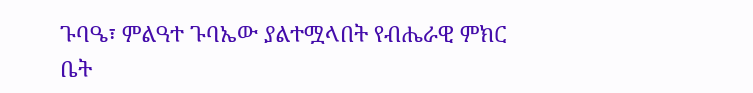ጉባዔ፣ ምልዓተ ጉባኤው ያልተሟላበት የብሔራዊ ምክር ቤት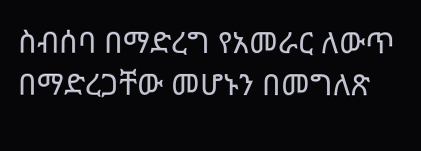ስብሰባ በማድረግ የአመራር ለውጥ በማድረጋቸው መሆኑን በመግለጽ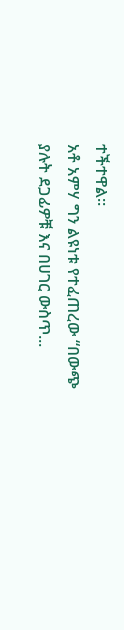ተችተዋል።
አቶ አምሃ ግን ልዩነቱ የተፈጠረው “በውጭ ያሉት ደጋፊዎቹ እና በሀገር ውስጥ...